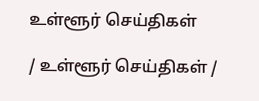உள்ளூர் செய்திகள்

/ உள்ளூர் செய்திகள் /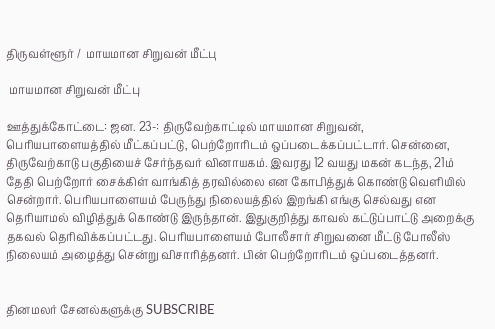திருவள்ளூர் /  மாயமான சிறுவன் மீட்பு

 மாயமான சிறுவன் மீட்பு

ஊத்துக்கோட்டை: ஜன. 23-: திருவேற்காட்டில் மாயமான சிறுவன், பெரியபாளையத்தில் மீட்கப்பட்டு, பெற்றோரிடம் ஒப்படைக்கப்பட்டார். சென்னை, திருவேற்காடு பகுதியைச் சேர்ந்தவர் வினாயகம். இவரது 12 வயது மகன் கடந்த, 21ம் தேதி பெற்றோர் சைக்கிள் வாங்கித் தரவில்லை என கோபித்துக் கொண்டு வெளியில் சென்றார். பெரியபாளையம் பேருந்து நிலையத்தில் இறங்கி எங்கு செல்வது என தெரியாமல் விழித்துக் கொண்டு இருந்தான். இதுகுறித்து காவல் கட்டுப்பாட்டு அறைக்கு தகவல் தெரிவிக்கப்பட்டது. பெரியபாளையம் போலீசார் சிறுவனை மீட்டு போலீஸ் நிலையம் அழைத்து சென்று விசாரித்தனர். பின் பெற்றோரிடம் ஒப்படைத்தனர்.


தினமலர் சேனல்களுக்கு SUBSCRIBE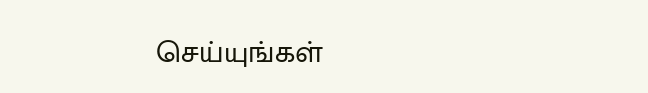செய்யுங்கள்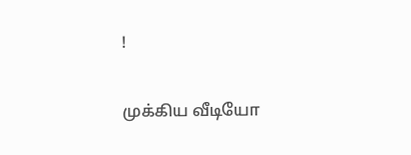!

முக்கிய வீடியோ